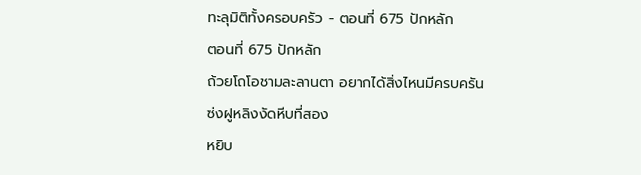ทะลุมิติทั้งครอบครัว - ตอนที่ 675 ปักหลัก
ตอนที่ 675 ปักหลัก
ถ้วยโถโอชามละลานตา อยากได้สิ่งไหนมีครบครัน
ซ่งฝูหลิงงัดหีบที่สอง
หยิบ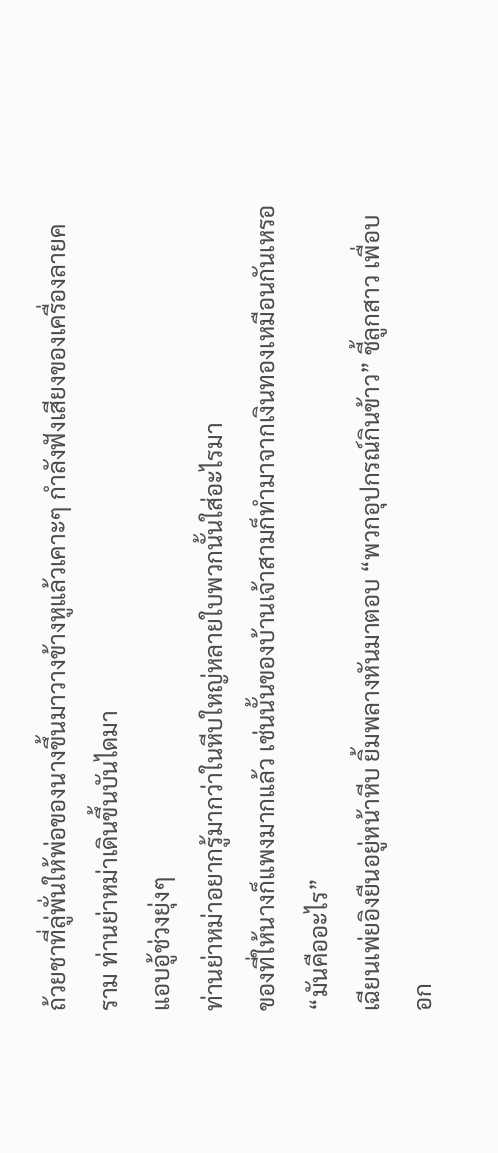ถ้วยชาที่ลู่พั่นให้พ่อของนางขึ้นมาวางข้างหูแล้วเคาะๆ กำลังฟังเสียงของเครื่องลายคราม ท่านย่าหม่าเดินขึ้นบันไดมา
แอบอู้ช่วงยุ่งๆ
ท่านย่าหม่าอยากรู้มากว่าในหีบใหญ่หลายใบพวกนั้นใส่อะไรมา
ของที่ให้นางก็แพงมากแล้ว เช่นนั้นของบ้านเจ้าสามก็ทำมาจากเงินทองเหมือนกันเหรอ
“มันคืออะไร”
เฉียนเพ่ยอิงยืนอยู่หน้าหีบ ยิ้มพลางหันมาตอบ “พวกอุปกรณ์กินข้าว” ชี้ลูกสาว เพื่อบอก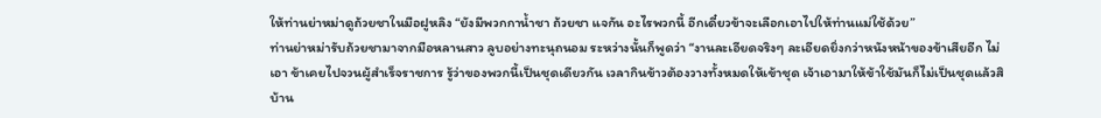ให้ท่านย่าหม่าดูถ้วยชาในมือฝูหลิง “ยังมีพวกกาน้ำชา ถ้วยชา แจกัน อะไรพวกนี้ อีกเดี๋ยวข้าจะเลือกเอาไปให้ท่านแม่ใช้ด้วย”
ท่านย่าหม่ารับถ้วยชามาจากมือหลานสาว ลูบอย่างทะนุถนอม ระหว่างนั้นก็พูดว่า “งานละเอียดจริงๆ ละเอียดยิ่งกว่าหนังหน้าของข้าเสียอีก ไม่เอา ข้าเคยไปจวนผู้สำเร็จราชการ รู้ว่าของพวกนี้เป็นชุดเดียวกัน เวลากินข้าวต้องวางทั้งหมดให้เข้าชุด เจ้าเอามาให้ข้าใช้มันก็ไม่เป็นชุดแล้วสิ บ้าน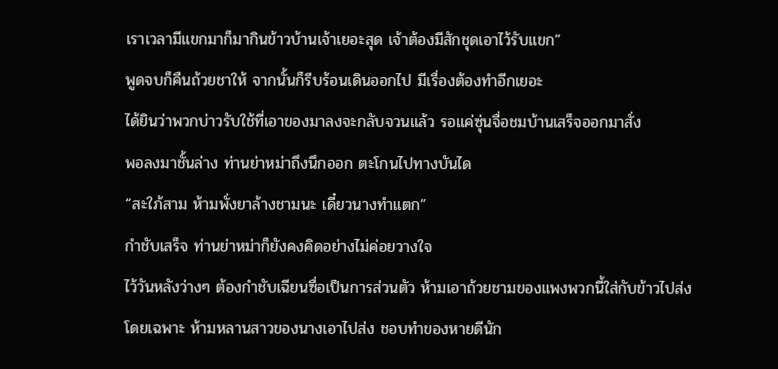เราเวลามีแขกมาก็มากินข้าวบ้านเจ้าเยอะสุด เจ้าต้องมีสักชุดเอาไว้รับแขก”
พูดจบก็คืนถ้วยชาให้ จากนั้นก็รีบร้อนเดินออกไป มีเรื่องต้องทำอีกเยอะ
ได้ยินว่าพวกบ่าวรับใช้ที่เอาของมาลงจะกลับจวนแล้ว รอแค่ซุ่นจื่อชมบ้านเสร็จออกมาสั่ง
พอลงมาชั้นล่าง ท่านย่าหม่าถึงนึกออก ตะโกนไปทางบันได
“สะใภ้สาม ห้ามพั่งยาล้างชามนะ เดี๋ยวนางทำแตก”
กำชับเสร็จ ท่านย่าหม่าก็ยังคงคิดอย่างไม่ค่อยวางใจ
ไว้วันหลังว่างๆ ต้องกำชับเฉียนซื่อเป็นการส่วนตัว ห้ามเอาถ้วยชามของแพงพวกนี้ใส่กับข้าวไปส่ง โดยเฉพาะ ห้ามหลานสาวของนางเอาไปส่ง ชอบทำของหายดีนัก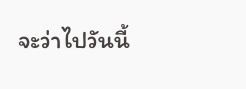จะว่าไปวันนี้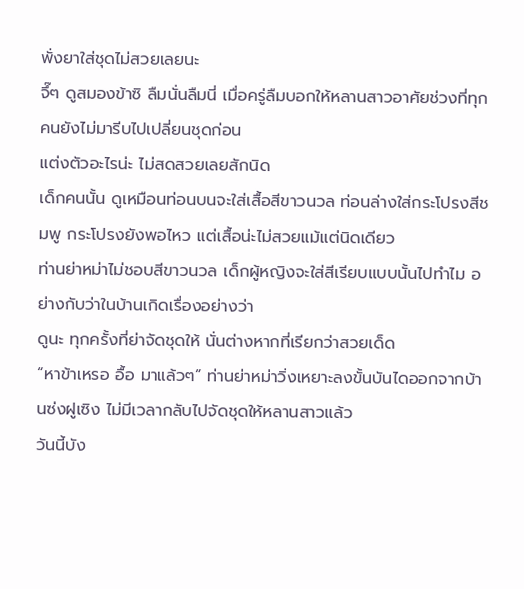พั่งยาใส่ชุดไม่สวยเลยนะ
จึ๊ๆ ดูสมองข้าซิ ลืมนั่นลืมนี่ เมื่อครู่ลืมบอกให้หลานสาวอาศัยช่วงที่ทุกคนยังไม่มารีบไปเปลี่ยนชุดก่อน
แต่งตัวอะไรน่ะ ไม่สดสวยเลยสักนิด
เด็กคนนั้น ดูเหมือนท่อนบนจะใส่เสื้อสีขาวนวล ท่อนล่างใส่กระโปรงสีชมพู กระโปรงยังพอไหว แต่เสื้อน่ะไม่สวยแม้แต่นิดเดียว
ท่านย่าหม่าไม่ชอบสีขาวนวล เด็กผู้หญิงจะใส่สีเรียบแบบนั้นไปทำไม อย่างกับว่าในบ้านเกิดเรื่องอย่างว่า
ดูนะ ทุกครั้งที่ย่าจัดชุดให้ นั่นต่างหากที่เรียกว่าสวยเด็ด
“หาข้าเหรอ อื้อ มาแล้วๆ” ท่านย่าหม่าวิ่งเหยาะลงขั้นบันไดออกจากบ้านซ่งฝูเซิง ไม่มีเวลากลับไปจัดชุดให้หลานสาวแล้ว
วันนี้บัง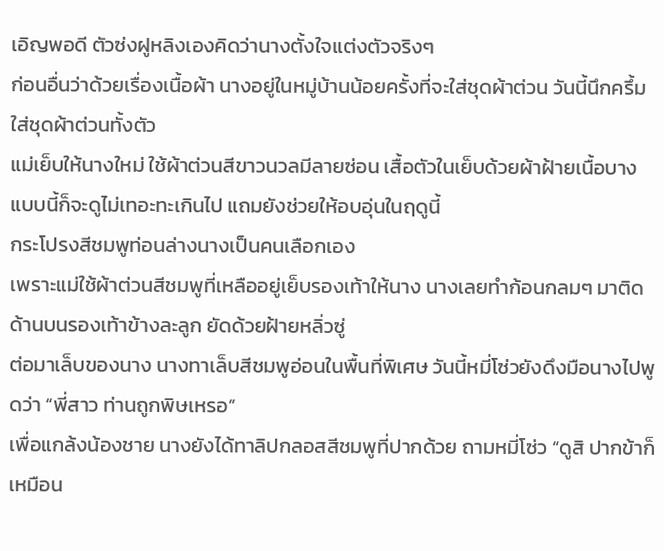เอิญพอดี ตัวซ่งฝูหลิงเองคิดว่านางตั้งใจแต่งตัวจริงๆ
ก่อนอื่นว่าด้วยเรื่องเนื้อผ้า นางอยู่ในหมู่บ้านน้อยครั้งที่จะใส่ชุดผ้าต่วน วันนี้นึกครึ้ม ใส่ชุดผ้าต่วนทั้งตัว
แม่เย็บให้นางใหม่ ใช้ผ้าต่วนสีขาวนวลมีลายซ่อน เสื้อตัวในเย็บด้วยผ้าฝ้ายเนื้อบาง แบบนี้ก็จะดูไม่เทอะทะเกินไป แถมยังช่วยให้อบอุ่นในฤดูนี้
กระโปรงสีชมพูท่อนล่างนางเป็นคนเลือกเอง
เพราะแม่ใช้ผ้าต่วนสีชมพูที่เหลืออยู่เย็บรองเท้าให้นาง นางเลยทำก้อนกลมๆ มาติดด้านบนรองเท้าข้างละลูก ยัดด้วยฝ้ายหลิ่วซู่
ต่อมาเล็บของนาง นางทาเล็บสีชมพูอ่อนในพื้นที่พิเศษ วันนี้หมี่โซ่วยังดึงมือนางไปพูดว่า “พี่สาว ท่านถูกพิษเหรอ”
เพื่อแกล้งน้องชาย นางยังได้ทาลิปกลอสสีชมพูที่ปากด้วย ถามหมี่โซ่ว “ดูสิ ปากข้าก็เหมือน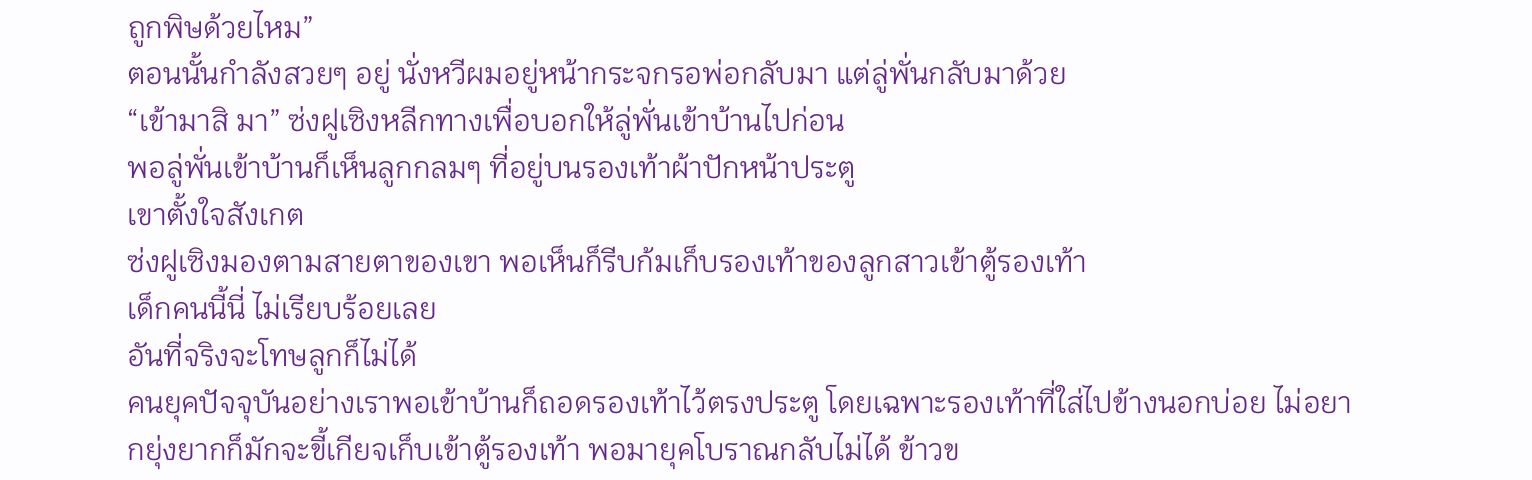ถูกพิษด้วยไหม”
ตอนนั้นกำลังสวยๆ อยู่ นั่งหวีผมอยู่หน้ากระจกรอพ่อกลับมา แต่ลู่พั่นกลับมาด้วย
“เข้ามาสิ มา” ซ่งฝูเซิงหลีกทางเพื่อบอกให้ลู่พั่นเข้าบ้านไปก่อน
พอลู่พั่นเข้าบ้านก็เห็นลูกกลมๆ ที่อยู่บนรองเท้าผ้าปักหน้าประตู
เขาตั้งใจสังเกต
ซ่งฝูเซิงมองตามสายตาของเขา พอเห็นก็รีบก้มเก็บรองเท้าของลูกสาวเข้าตู้รองเท้า
เด็กคนนี้นี่ ไม่เรียบร้อยเลย
อันที่จริงจะโทษลูกก็ไม่ได้
คนยุคปัจจุบันอย่างเราพอเข้าบ้านก็ถอดรองเท้าไว้ตรงประตู โดยเฉพาะรองเท้าที่ใส่ไปข้างนอกบ่อย ไม่อยากยุ่งยากก็มักจะขี้เกียจเก็บเข้าตู้รองเท้า พอมายุคโบราณกลับไม่ได้ ข้าวข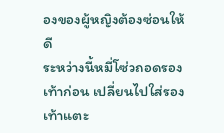องของผู้หญิงต้องซ่อนให้ดี
ระหว่างนี้หมี่โซ่วถอดรองเท้าก่อน เปลี่ยนไปใส่รองเท้าแตะ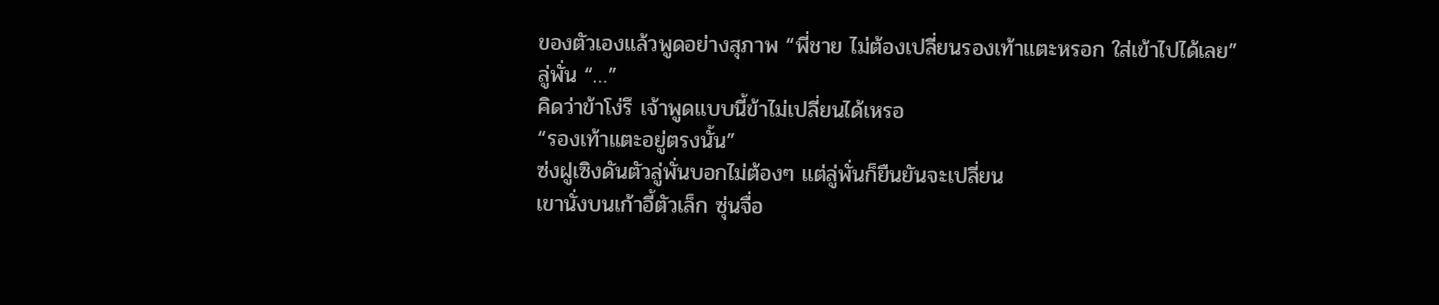ของตัวเองแล้วพูดอย่างสุภาพ “พี่ชาย ไม่ต้องเปลี่ยนรองเท้าแตะหรอก ใส่เข้าไปได้เลย”
ลู่พั่น “…”
คิดว่าข้าโง่รึ เจ้าพูดแบบนี้ข้าไม่เปลี่ยนได้เหรอ
“รองเท้าแตะอยู่ตรงนั้น”
ซ่งฝูเซิงดันตัวลู่พั่นบอกไม่ต้องๆ แต่ลู่พั่นก็ยืนยันจะเปลี่ยน
เขานั่งบนเก้าอี้ตัวเล็ก ซุ่นจื่อ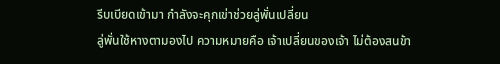รีบเบียดเข้ามา กำลังจะคุกเข่าช่วยลู่พั่นเปลี่ยน
ลู่พั่นใช้หางตามองไป ความหมายคือ เจ้าเปลี่ยนของเจ้า ไม่ต้องสนข้า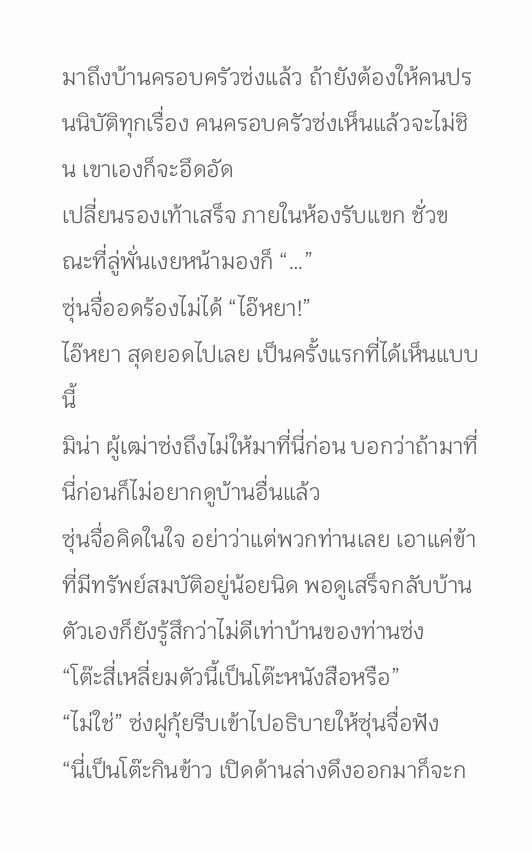มาถึงบ้านครอบครัวซ่งแล้ว ถ้ายังต้องให้คนปรนนิบัติทุกเรื่อง คนครอบครัวซ่งเห็นแล้วจะไม่ชิน เขาเองก็จะอึดอัด
เปลี่ยนรองเท้าเสร็จ ภายในห้องรับแขก ชั่วขณะที่ลู่พั่นเงยหน้ามองก็ “…”
ซุ่นจื่ออดร้องไม่ได้ “ไอ๊หยา!”
ไอ๊หยา สุดยอดไปเลย เป็นครั้งแรกที่ได้เห็นแบบนี้
มิน่า ผู้เฒ่าซ่งถึงไม่ให้มาที่นี่ก่อน บอกว่าถ้ามาที่นี่ก่อนก็ไม่อยากดูบ้านอื่นแล้ว
ซุ่นจื่อคิดในใจ อย่าว่าแต่พวกท่านเลย เอาแค่ข้าที่มีทรัพย์สมบัติอยู่น้อยนิด พอดูเสร็จกลับบ้านตัวเองก็ยังรู้สึกว่าไม่ดีเท่าบ้านของท่านซ่ง
“โต๊ะสี่เหลี่ยมตัวนี้เป็นโต๊ะหนังสือหรือ”
“ไม่ใช่” ซ่งฝูกุ้ยรีบเข้าไปอธิบายให้ซุ่นจื่อฟัง
“นี่เป็นโต๊ะกินข้าว เปิดด้านล่างดึงออกมาก็จะก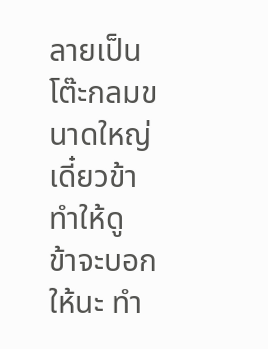ลายเป็นโต๊ะกลมขนาดใหญ่ เดี๋ยวข้าทำให้ดู
ข้าจะบอกให้นะ ทำ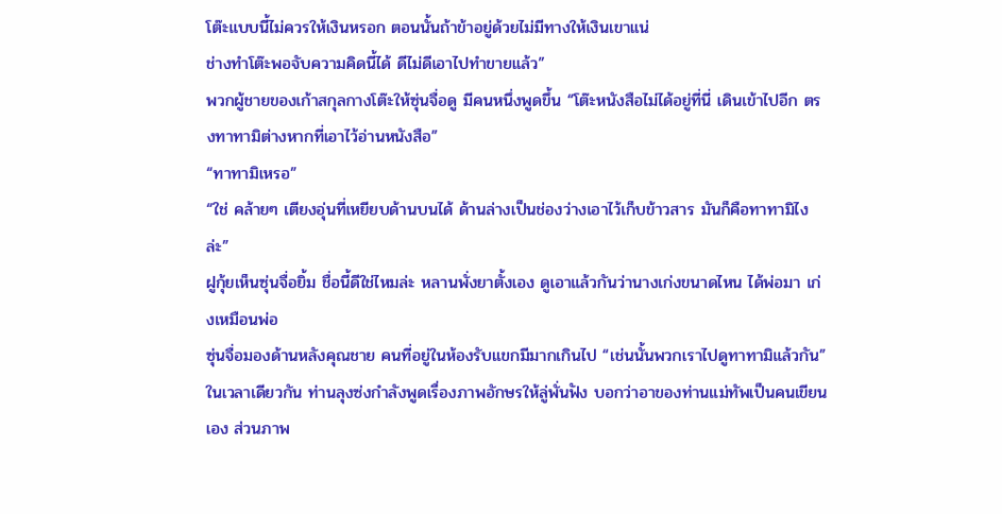โต๊ะแบบนี้ไม่ควรให้เงินหรอก ตอนนั้นถ้าข้าอยู่ด้วยไม่มีทางให้เงินเขาแน่
ช่างทำโต๊ะพอจับความคิดนี้ได้ ดีไม่ดีเอาไปทำขายแล้ว”
พวกผู้ชายของเก้าสกุลกางโต๊ะให้ซุ่นจื่อดู มีคนหนึ่งพูดขึ้น “โต๊ะหนังสือไม่ได้อยู่ที่นี่ เดินเข้าไปอีก ตรงทาทามิต่างหากที่เอาไว้อ่านหนังสือ”
“ทาทามิเหรอ”
“ใช่ คล้ายๆ เตียงอุ่นที่เหยียบด้านบนได้ ด้านล่างเป็นช่องว่างเอาไว้เก็บข้าวสาร มันก็คือทาทามิไงล่ะ”
ฝูกุ้ยเห็นซุ่นจื่อยิ้ม ชื่อนี้ดีใช่ไหมล่ะ หลานพั่งยาตั้งเอง ดูเอาแล้วกันว่านางเก่งขนาดไหน ได้พ่อมา เก่งเหมือนพ่อ
ซุ่นจื่อมองด้านหลังคุณชาย คนที่อยู่ในห้องรับแขกมีมากเกินไป “เช่นนั้นพวกเราไปดูทาทามิแล้วกัน”
ในเวลาเดียวกัน ท่านลุงซ่งกำลังพูดเรื่องภาพอักษรให้ลู่พั่นฟัง บอกว่าอาของท่านแม่ทัพเป็นคนเขียนเอง ส่วนภาพ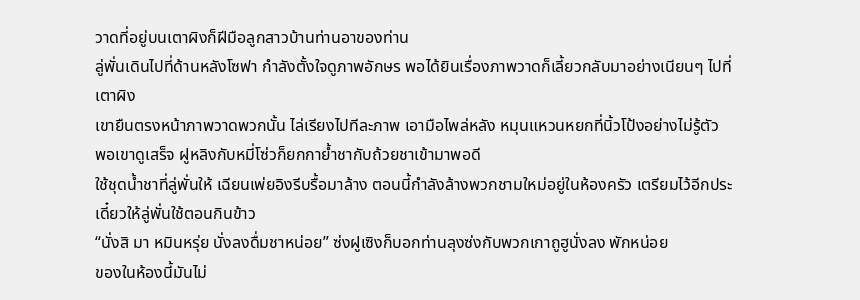วาดที่อยู่บนเตาผิงก็ฝีมือลูกสาวบ้านท่านอาของท่าน
ลู่พั่นเดินไปที่ด้านหลังโซฟา กำลังตั้งใจดูภาพอักษร พอได้ยินเรื่องภาพวาดก็เลี้ยวกลับมาอย่างเนียนๆ ไปที่เตาผิง
เขายืนตรงหน้าภาพวาดพวกนั้น ไล่เรียงไปทีละภาพ เอามือไพล่หลัง หมุนแหวนหยกที่นิ้วโป้งอย่างไม่รู้ตัว
พอเขาดูเสร็จ ฝูหลิงกับหมี่โซ่วก็ยกกาย้ำชากับถ้วยชาเข้ามาพอดี
ใช้ชุดน้ำชาที่ลู่พั่นให้ เฉียนเพ่ยอิงรีบรื้อมาล้าง ตอนนี้กำลังล้างพวกชามใหม่อยู่ในห้องครัว เตรียมไว้อีกประเดี๋ยวให้ลู่พั่นใช้ตอนกินข้าว
“นั่งสิ มา หมินหรุ่ย นั่งลงดื่มชาหน่อย” ซ่งฝูเซิงก็บอกท่านลุงซ่งกับพวกเกาถูฮูนั่งลง พักหน่อย
ของในห้องนี้มันไม่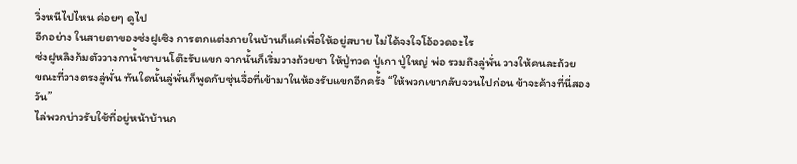วิ่งหนีไปไหน ค่อยๆ ดูไป
อีกอย่าง ในสายตาของซ่งฝูเซิง การตกแต่งภายในบ้านก็แค่เพื่อให้อยู่สบาย ไม่ได้จงใจโอ้อวดอะไร
ซ่งฝูหลิงก้มตัววางกาน้ำชาบนโต๊ะรับแขก จากนั้นก็เริ่มวางถ้วยชา ให้ปู่ทวด ปู่เกา ปู่ใหญ่ พ่อ รวมถึงลู่พั่น วางให้คนละถ้วย
ขณะที่วางตรงลู่พั่น ทันใดนั้นลู่พั่นก็พูดกับซุ่นจื่อที่เข้ามาในห้องรับแขกอีกครั้ง “ให้พวกเขากลับจวนไปก่อน ข้าจะค้างที่นี่สองวัน”
ไล่พวกบ่าวรับใช้ที่อยู่หน้าบ้านก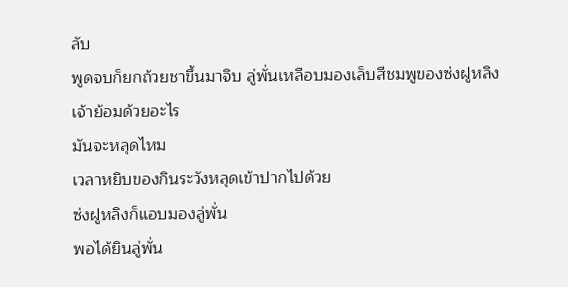ลับ
พูดจบก็ยกถ้วยชาขึ้นมาจิบ ลู่พั่นเหลือบมองเล็บสีชมพูของซ่งฝูหลิง
เจ้าย้อมด้วยอะไร
มันจะหลุดไหม
เวลาหยิบของกินระวังหลุดเข้าปากไปด้วย
ซ่งฝูหลิงก็แอบมองลู่พั่น
พอได้ยินลู่พั่น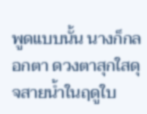พูดแบบนั้น นางก็กลอกตา ดวงตาสุกใสดุจสายน้ำในฤดูใบ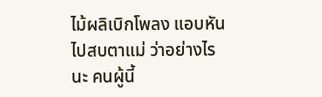ไม้ผลิเบิกโพลง แอบหันไปสบตาแม่ ว่าอย่างไรนะ คนผู้นี้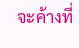จะค้างที่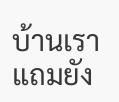บ้านเรา แถมยัง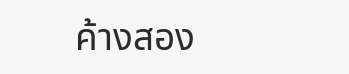ค้างสอง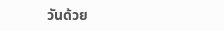วันด้วย